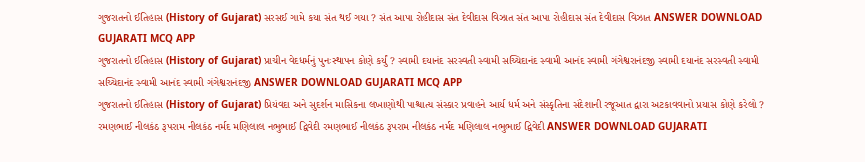ગુજરાતનો ઈતિહાસ (History of Gujarat) સરસઈ ગામે કયા સંત થઈ ગયા ? સંત આપા રોહીદાસ સંત દેવીદાસ વિઝાત સંત આપા રોહીદાસ સંત દેવીદાસ વિઝાત ANSWER DOWNLOAD GUJARATI MCQ APP
ગુજરાતનો ઈતિહાસ (History of Gujarat) પ્રાચીન વેદધર્મનું પુનઃસ્થાપન કોણે કર્યું ? સ્વામી દયાનંદ સરસ્વતી સ્વામી સચ્ચિદાનંદ સ્વામી આનંદ સ્વામી ગંગેશ્વરાનંદજી સ્વામી દયાનંદ સરસ્વતી સ્વામી સચ્ચિદાનંદ સ્વામી આનંદ સ્વામી ગંગેશ્વરાનંદજી ANSWER DOWNLOAD GUJARATI MCQ APP
ગુજરાતનો ઈતિહાસ (History of Gujarat) પ્રિયંવદા અને સુદર્શન માસિકના લખાણોથી પાશ્ચાત્ય સંસ્કાર પ્રવાહને આર્ય ધર્મ અને સંસ્કૃતિના સંદેશાની રજૂઆત દ્વારા અટકાવવાનો પ્રયાસ કોણે કરેલો ? રમણભાઈ નીલકંઠ રૂપરામ નીલકંઠ નર્મદ મણિલાલ નભુભાઈ દ્વિવેદી રમણભાઈ નીલકંઠ રૂપરામ નીલકંઠ નર્મદ મણિલાલ નભુભાઈ દ્વિવેદી ANSWER DOWNLOAD GUJARATI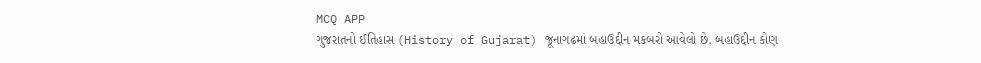MCQ APP
ગુજરાતનો ઈતિહાસ (History of Gujarat) જૂનાગઢમાં બહાઉદ્દીન મકબરો આવેલો છે. બહાઉદ્દીન કોણ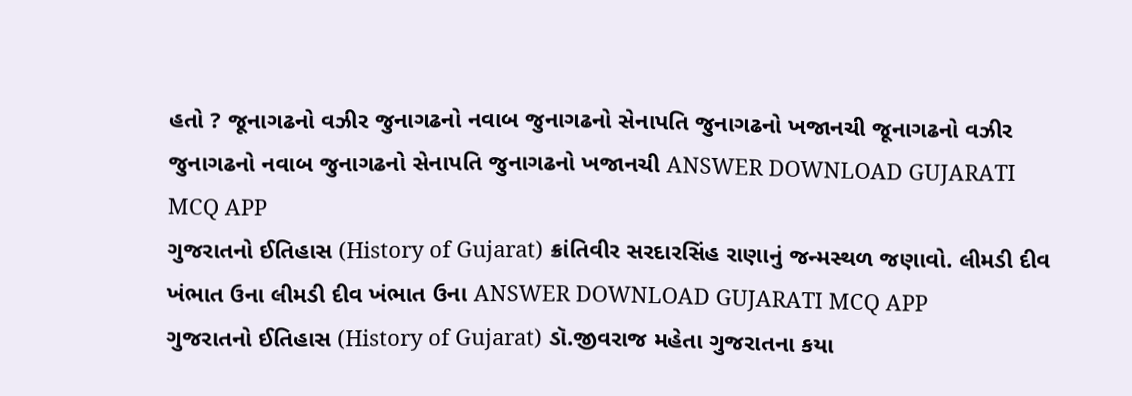હતો ? જૂનાગઢનો વઝીર જુનાગઢનો નવાબ જુનાગઢનો સેનાપતિ જુનાગઢનો ખજાનચી જૂનાગઢનો વઝીર જુનાગઢનો નવાબ જુનાગઢનો સેનાપતિ જુનાગઢનો ખજાનચી ANSWER DOWNLOAD GUJARATI MCQ APP
ગુજરાતનો ઈતિહાસ (History of Gujarat) ક્રાંતિવીર સરદારસિંહ રાણાનું જન્મસ્થળ જણાવો. લીમડી દીવ ખંભાત ઉના લીમડી દીવ ખંભાત ઉના ANSWER DOWNLOAD GUJARATI MCQ APP
ગુજરાતનો ઈતિહાસ (History of Gujarat) ડૉ.જીવરાજ મહેતા ગુજરાતના કયા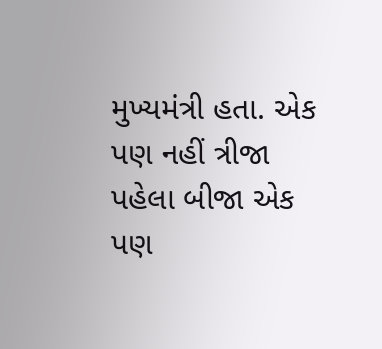મુખ્યમંત્રી હતા. એક પણ નહીં ત્રીજા પહેલા બીજા એક પણ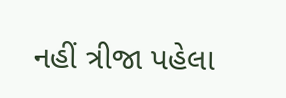નહીં ત્રીજા પહેલા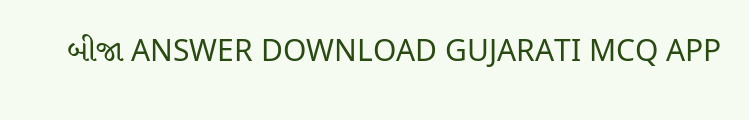બીજા ANSWER DOWNLOAD GUJARATI MCQ APP